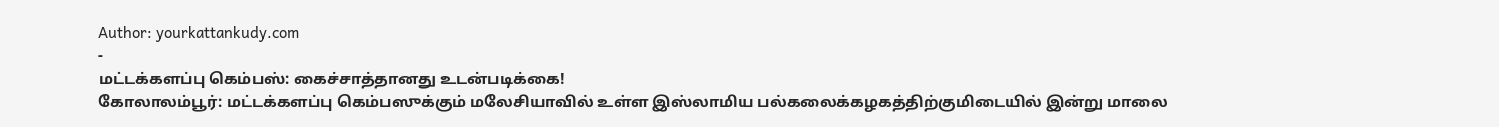Author: yourkattankudy.com
-
மட்டக்களப்பு கெம்பஸ்: கைச்சாத்தானது உடன்படிக்கை!
கோலாலம்பூர்: மட்டக்களப்பு கெம்பஸுக்கும் மலேசியாவில் உள்ள இஸ்லாமிய பல்கலைக்கழகத்திற்குமிடையில் இன்று மாலை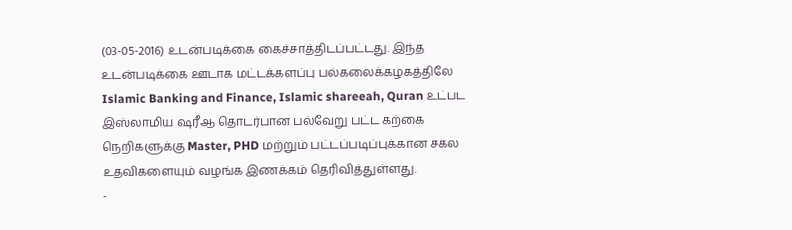(03-05-2016) உடன்படிக்கை கைச்சாத்திடப்பட்டது. இந்த உடன்படிக்கை ஊடாக மட்டக்களப்பு பல்கலைக்கழகத்திலே Islamic Banking and Finance, Islamic shareeah, Quran உட்பட இஸ்லாமிய ஷரீஆ தொடர்பான பல்வேறு பட்ட கற்கை நெறிகளுக்கு Master, PHD மற்றும் பட்டப்படிப்புக்கான சகல உதவிகளையும் வழங்க இணக்கம் தெரிவித்துள்ளது.
-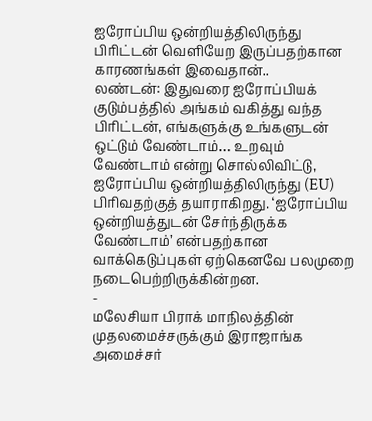ஐரோப்பிய ஒன்றியத்திலிருந்து பிரிட்டன் வெளியேற இருப்பதற்கான காரணங்கள் இவைதான்..
லண்டன்: இதுவரை ஐரோப்பியக் குடும்பத்தில் அங்கம் வகித்து வந்த பிரிட்டன், எங்களுக்கு உங்களுடன் ஒட்டும் வேண்டாம்… உறவும் வேண்டாம் என்று சொல்லிவிட்டு, ஐரோப்பிய ஒன்றியத்திலிருந்து (EU) பிரிவதற்குத் தயாராகிறது. ‘ஐரோப்பிய ஒன்றியத்துடன் சேர்ந்திருக்க வேண்டாம்’ என்பதற்கான வாக்கெடுப்புகள் ஏற்கெனவே பலமுறை நடைபெற்றிருக்கின்றன.
-
மலேசியா பிராக் மாநிலத்தின் முதலமைச்சருக்கும் இராஜாங்க அமைச்சர்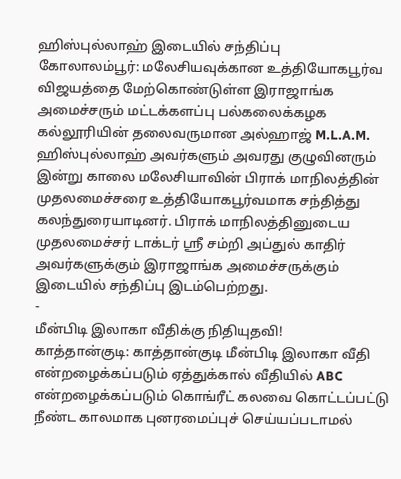ஹிஸ்புல்லாஹ் இடையில் சந்திப்பு
கோலாலம்பூர்: மலேசியவுக்கான உத்தியோகபூர்வ விஜயத்தை மேற்கொண்டுள்ள இராஜாங்க அமைச்சரும் மட்டக்களப்பு பல்கலைக்கழக கல்லூரியின் தலைவருமான அல்ஹாஜ் M.L.A.M. ஹிஸ்புல்லாஹ் அவர்களும் அவரது குழுவினரும் இன்று காலை மலேசியாவின் பிராக் மாநிலத்தின் முதலமைச்சரை உத்தியோகபூர்வமாக சந்தித்து கலந்துரையாடினர். பிராக் மாநிலத்தினுடைய முதலமைச்சர் டாக்டர் ஸ்ரீ சம்றி அப்துல் காதிர் அவர்களுக்கும் இராஜாங்க அமைச்சருக்கும் இடையில் சந்திப்பு இடம்பெற்றது.
-
மீன்பிடி இலாகா வீதிக்கு நிதியுதவி!
காத்தான்குடி: காத்தான்குடி மீன்பிடி இலாகா வீதி என்றழைக்கப்படும் ஏத்துக்கால் வீதியில் ABC என்றழைக்கப்படும் கொங்ரீட் கலவை கொட்டப்பட்டு நீண்ட காலமாக புனரமைப்புச் செய்யப்படாமல்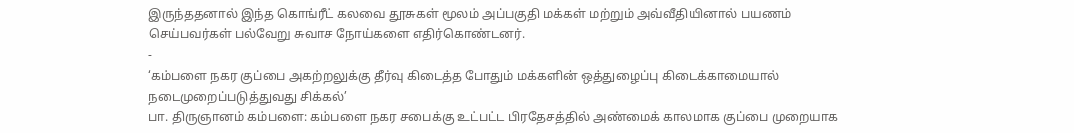இருந்ததனால் இந்த கொங்ரீட் கலவை தூசுகள் மூலம் அப்பகுதி மக்கள் மற்றும் அவ்வீதியினால் பயணம் செய்பவர்கள் பல்வேறு சுவாச நோய்களை எதிர்கொண்டனர்.
-
‘கம்பளை நகர குப்பை அகற்றலுக்கு தீர்வு கிடைத்த போதும் மக்களின் ஒத்துழைப்பு கிடைக்காமையால் நடைமுறைப்படுத்துவது சிக்கல்’
பா. திருஞானம் கம்பளை: கம்பளை நகர சபைக்கு உட்பட்ட பிரதேசத்தில் அண்மைக் காலமாக குப்பை முறையாக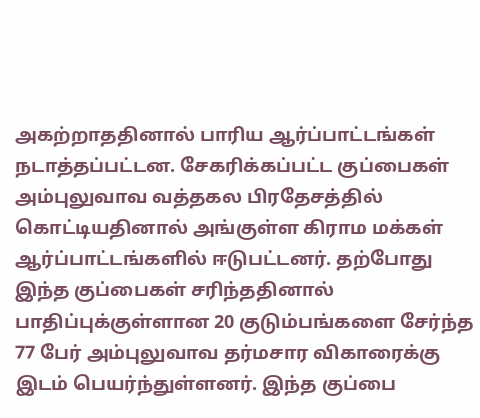அகற்றாததினால் பாரிய ஆர்ப்பாட்டங்கள் நடாத்தப்பட்டன. சேகரிக்கப்பட்ட குப்பைகள் அம்புலுவாவ வத்தகல பிரதேசத்தில் கொட்டியதினால் அங்குள்ள கிராம மக்கள் ஆர்ப்பாட்டங்களில் ஈடுபட்டனர். தற்போது இந்த குப்பைகள் சரிந்ததினால் பாதிப்புக்குள்ளான 20 குடும்பங்களை சேர்ந்த 77 பேர் அம்புலுவாவ தர்மசார விகாரைக்கு இடம் பெயர்ந்துள்ளனர். இந்த குப்பை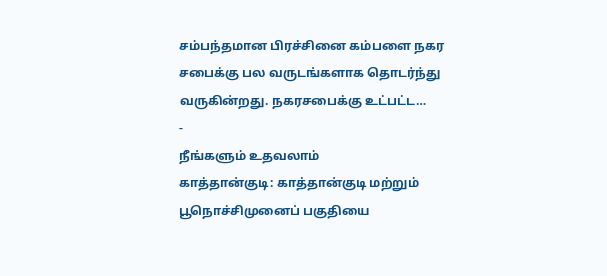சம்பந்தமான பிரச்சினை கம்பளை நகர சபைக்கு பல வருடங்களாக தொடர்ந்து வருகின்றது. நகரசபைக்கு உட்பட்ட…
-
நீங்களும் உதவலாம்
காத்தான்குடி: காத்தான்குடி மற்றும் பூநொச்சிமுனைப் பகுதியை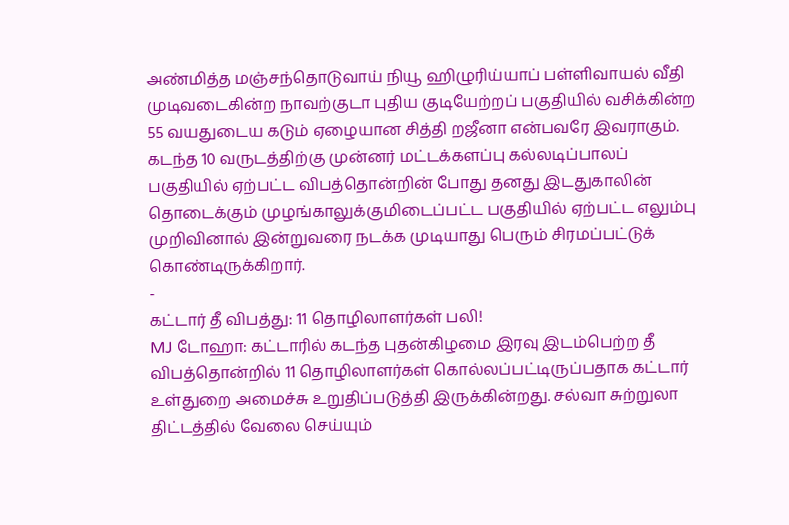அண்மித்த மஞ்சந்தொடுவாய் நியூ ஹிழுரிய்யாப் பள்ளிவாயல் வீதி முடிவடைகின்ற நாவற்குடா புதிய குடியேற்றப் பகுதியில் வசிக்கின்ற 55 வயதுடைய கடும் ஏழையான சித்தி றஜீனா என்பவரே இவராகும். கடந்த 10 வருடத்திற்கு முன்னர் மட்டக்களப்பு கல்லடிப்பாலப் பகுதியில் ஏற்பட்ட விபத்தொன்றின் போது தனது இடதுகாலின் தொடைக்கும் முழங்காலுக்குமிடைப்பட்ட பகுதியில் ஏற்பட்ட எலும்பு முறிவினால் இன்றுவரை நடக்க முடியாது பெரும் சிரமப்பட்டுக் கொண்டிருக்கிறார்.
-
கட்டார் தீ விபத்து: 11 தொழிலாளர்கள் பலி!
MJ டோஹா: கட்டாரில் கடந்த புதன்கிழமை இரவு இடம்பெற்ற தீ விபத்தொன்றில் 11 தொழிலாளர்கள் கொல்லப்பட்டிருப்பதாக கட்டார் உள்துறை அமைச்சு உறுதிப்படுத்தி இருக்கின்றது. சல்வா சுற்றுலா திட்டத்தில் வேலை செய்யும்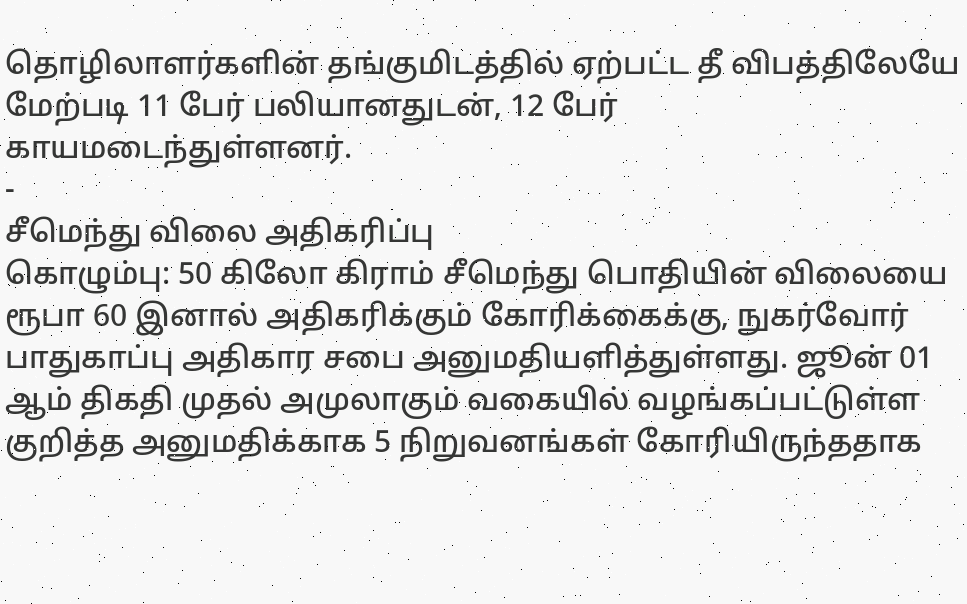தொழிலாளர்களின் தங்குமிடத்தில் ஏற்பட்ட தீ விபத்திலேயே மேற்படி 11 பேர் பலியானதுடன், 12 பேர் காயமடைந்துள்ளனர்.
-
சீமெந்து விலை அதிகரிப்பு
கொழும்பு: 50 கிலோ கிராம் சீமெந்து பொதியின் விலையை ரூபா 60 இனால் அதிகரிக்கும் கோரிக்கைக்கு, நுகர்வோர் பாதுகாப்பு அதிகார சபை அனுமதியளித்துள்ளது. ஜூன் 01 ஆம் திகதி முதல் அமுலாகும் வகையில் வழங்கப்பட்டுள்ள குறித்த அனுமதிக்காக 5 நிறுவனங்கள் கோரியிருந்ததாக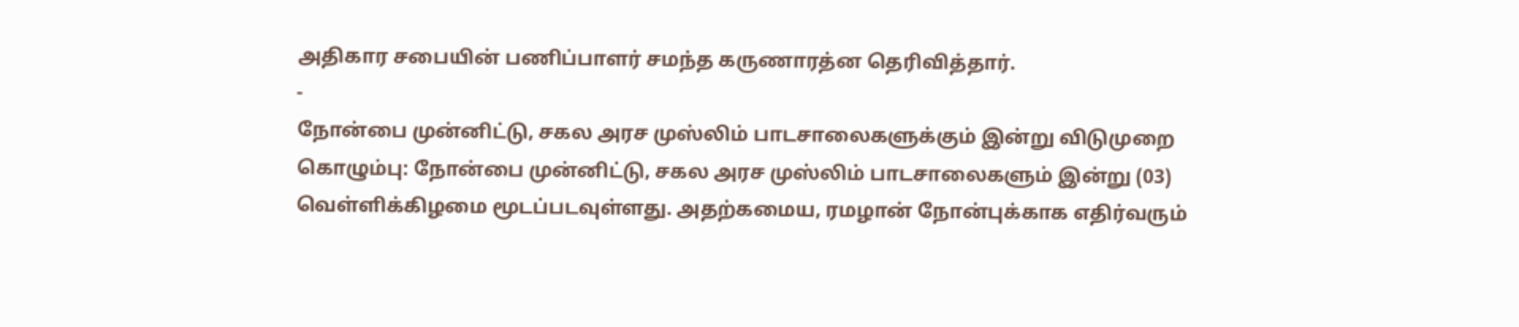அதிகார சபையின் பணிப்பாளர் சமந்த கருணாரத்ன தெரிவித்தார்.
-
நோன்பை முன்னிட்டு, சகல அரச முஸ்லிம் பாடசாலைகளுக்கும் இன்று விடுமுறை
கொழும்பு: நோன்பை முன்னிட்டு, சகல அரச முஸ்லிம் பாடசாலைகளும் இன்று (03) வெள்ளிக்கிழமை மூடப்படவுள்ளது. அதற்கமைய, ரமழான் நோன்புக்காக எதிர்வரும்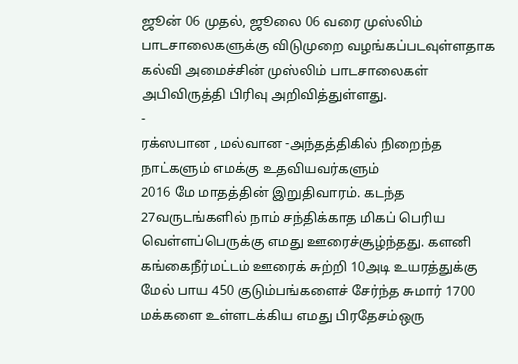ஜூன் 06 முதல், ஜூலை 06 வரை முஸ்லிம் பாடசாலைகளுக்கு விடுமுறை வழங்கப்படவுள்ளதாக கல்வி அமைச்சின் முஸ்லிம் பாடசாலைகள் அபிவிருத்தி பிரிவு அறிவித்துள்ளது.
-
ரக்ஸபான , மல்வான -அந்தத்திகில் நிறைந்த நாட்களும் எமக்கு உதவியவர்களும்
2016 மே மாதத்தின் இறுதிவாரம். கடந்த 27வருடங்களில் நாம் சந்திக்காத மிகப் பெரிய வெள்ளப்பெருக்கு எமது ஊரைச்சூழ்ந்தது. களனி கங்கைநீர்மட்டம் ஊரைக் சுற்றி 10அடி உயரத்துக்கு மேல் பாய 450 குடும்பங்களைச் சேர்ந்த சுமார் 1700 மக்களை உள்ளடக்கிய எமது பிரதேசம்ஒரு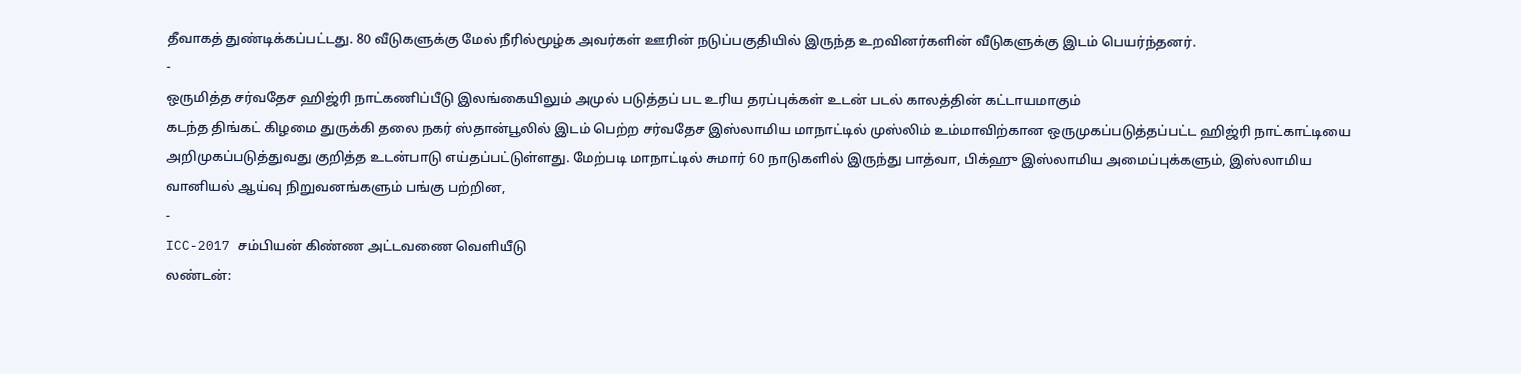தீவாகத் துண்டிக்கப்பட்டது. 80 வீடுகளுக்கு மேல் நீரில்மூழ்க அவர்கள் ஊரின் நடுப்பகுதியில் இருந்த உறவினர்களின் வீடுகளுக்கு இடம் பெயர்ந்தனர்.
-
ஒருமித்த சர்வதேச ஹிஜ்ரி நாட்கணிப்பீடு இலங்கையிலும் அமுல் படுத்தப் பட உரிய தரப்புக்கள் உடன் படல் காலத்தின் கட்டாயமாகும்
கடந்த திங்கட் கிழமை துருக்கி தலை நகர் ஸ்தான்பூலில் இடம் பெற்ற சர்வதேச இஸ்லாமிய மாநாட்டில் முஸ்லிம் உம்மாவிற்கான ஒருமுகப்படுத்தப்பட்ட ஹிஜ்ரி நாட்காட்டியை அறிமுகப்படுத்துவது குறித்த உடன்பாடு எய்தப்பட்டுள்ளது. மேற்படி மாநாட்டில் சுமார் 60 நாடுகளில் இருந்து பாத்வா, பிக்ஹு இஸ்லாமிய அமைப்புக்களும், இஸ்லாமிய வானியல் ஆய்வு நிறுவனங்களும் பங்கு பற்றின,
-
ICC-2017 சம்பியன் கிண்ண அட்டவணை வெளியீடு
லண்டன்: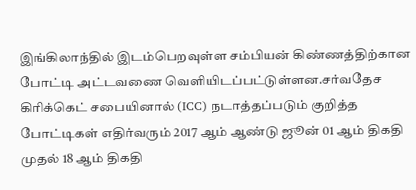இங்கிலாந்தில் இடம்பெறவுள்ள சம்பியன் கிண்ணத்திற்கான போட்டி அட்டவணை வெளியிடப்பட்டுள்ளன.சர்வதேச கிரிக்கெட் சபையினால் (ICC) நடாத்தப்படும் குறித்த போட்டிகள் எதிர்வரும் 2017 ஆம் ஆண்டு ஜூன் 01 ஆம் திகதி முதல் 18 ஆம் திகதி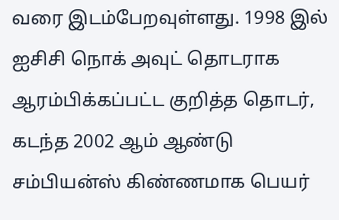வரை இடம்பேறவுள்ளது. 1998 இல் ஐசிசி நொக் அவுட் தொடராக ஆரம்பிக்கப்பட்ட குறித்த தொடர், கடந்த 2002 ஆம் ஆண்டு சம்பியன்ஸ் கிண்ணமாக பெயர்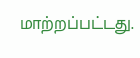மாற்றப்பட்டது.